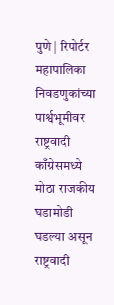पुणे | रिपोर्टर
महापालिका निवडणुकांच्या पार्श्वभूमीवर राष्ट्रवादी काँग्रेसमध्ये मोठा राजकीय घडामोडी घडल्या असून राष्ट्रवादी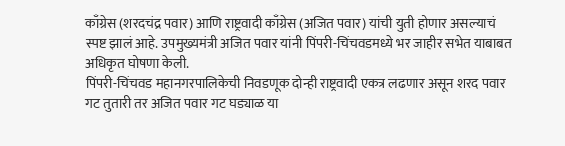काँग्रेस (शरदचंद्र पवार) आणि राष्ट्रवादी काँग्रेस (अजित पवार) यांची युती होणार असल्याचं स्पष्ट झालं आहे. उपमुख्यमंत्री अजित पवार यांनी पिंपरी-चिंचवडमध्ये भर जाहीर सभेत याबाबत अधिकृत घोषणा केली.
पिंपरी-चिंचवड महानगरपालिकेची निवडणूक दोन्ही राष्ट्रवादी एकत्र लढणार असून शरद पवार गट तुतारी तर अजित पवार गट घड्याळ या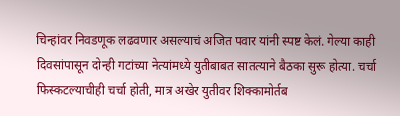चिन्हांवर निवडणूक लढवणार असल्याचं अजित पवार यांनी स्पष्ट केलं. गेल्या काही दिवसांपासून दोन्ही गटांच्या नेत्यांमध्ये युतीबाबत सातत्याने बैठका सुरू होत्या. चर्चा फिस्कटल्याचीही चर्चा होती, मात्र अखेर युतीवर शिक्कामोर्तब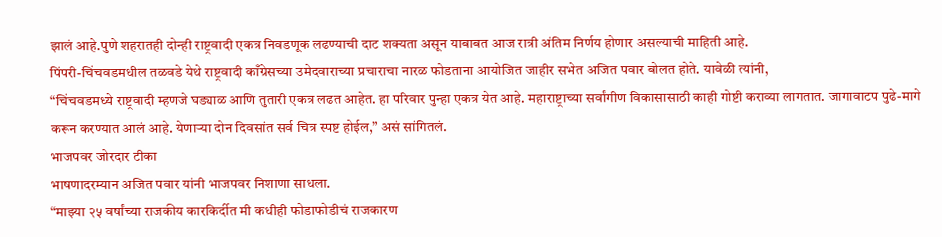झालं आहे.पुणे शहरातही दोन्ही राष्ट्रवादी एकत्र निवडणूक लढण्याची दाट शक्यता असून याबाबत आज रात्री अंतिम निर्णय होणार असल्याची माहिती आहे.
पिंपरी-चिंचवडमधील तळवडे येथे राष्ट्रवादी काँग्रेसच्या उमेदवाराच्या प्रचाराचा नारळ फोडताना आयोजित जाहीर सभेत अजित पवार बोलत होते. यावेळी त्यांनी,
“चिंचवडमध्ये राष्ट्रवादी म्हणजे घड्याळ आणि तुतारी एकत्र लढत आहेत. हा परिवार पुन्हा एकत्र येत आहे. महाराष्ट्राच्या सर्वांगीण विकासासाठी काही गोष्टी कराव्या लागतात. जागावाटप पुढे-मागे करून करण्यात आलं आहे. येणाऱ्या दोन दिवसांत सर्व चित्र स्पष्ट होईल,” असं सांगितलं.
भाजपवर जोरदार टीका
भाषणादरम्यान अजित पवार यांनी भाजपवर निशाणा साधला.
“माझ्या २५ वर्षांच्या राजकीय कारकिर्दीत मी कधीही फोडाफोडीचं राजकारण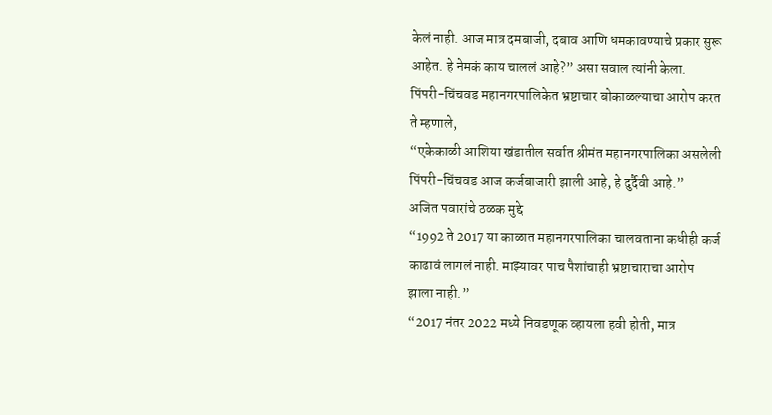केलं नाही. आज मात्र दमबाजी, दबाव आणि धमकावण्याचे प्रकार सुरू आहेत. हे नेमकं काय चाललं आहे?” असा सवाल त्यांनी केला.
पिंपरी-चिंचवड महानगरपालिकेत भ्रष्टाचार बोकाळल्याचा आरोप करत ते म्हणाले,
“एकेकाळी आशिया खंडातील सर्वात श्रीमंत महानगरपालिका असलेली पिंपरी-चिंचवड आज कर्जबाजारी झाली आहे, हे दुर्दैवी आहे.”
अजित पवारांचे ठळक मुद्दे
“1992 ते 2017 या काळात महानगरपालिका चालवताना कधीही कर्ज काढावं लागलं नाही. माझ्यावर पाच पैशांचाही भ्रष्टाचाराचा आरोप झाला नाही.”
“2017 नंतर 2022 मध्ये निवडणूक व्हायला हवी होती, मात्र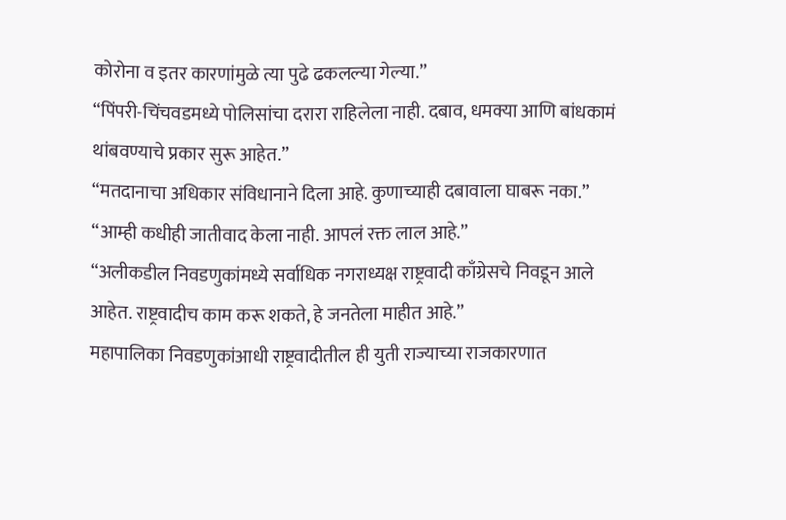कोरोना व इतर कारणांमुळे त्या पुढे ढकलल्या गेल्या.”
“पिंपरी-चिंचवडमध्ये पोलिसांचा दरारा राहिलेला नाही. दबाव, धमक्या आणि बांधकामं थांबवण्याचे प्रकार सुरू आहेत.”
“मतदानाचा अधिकार संविधानाने दिला आहे. कुणाच्याही दबावाला घाबरू नका.”
“आम्ही कधीही जातीवाद केला नाही. आपलं रक्त लाल आहे.”
“अलीकडील निवडणुकांमध्ये सर्वाधिक नगराध्यक्ष राष्ट्रवादी काँग्रेसचे निवडून आले आहेत. राष्ट्रवादीच काम करू शकते, हे जनतेला माहीत आहे.”
महापालिका निवडणुकांआधी राष्ट्रवादीतील ही युती राज्याच्या राजकारणात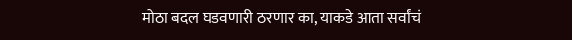मोठा बदल घडवणारी ठरणार का, याकडे आता सर्वांचं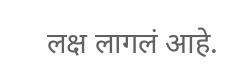लक्ष लागलं आहे.